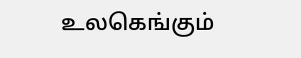உலகெங்கும்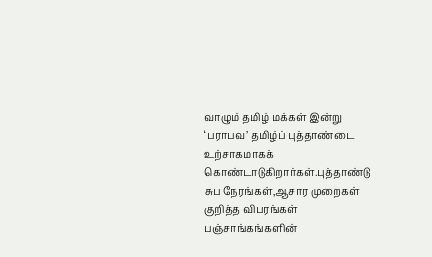வாழும் தமிழ் மக்கள் இன்று ‘பராபவ’ தமிழ்ப் புத்தாண்டை உற்சாகமாகக் கொண்டாடுகிறார்கள்.புத்தாண்டு சுப நேரங்கள்,ஆசார முறைகள் குறித்த விபரங்கள் பஞ்சாங்கங்களின்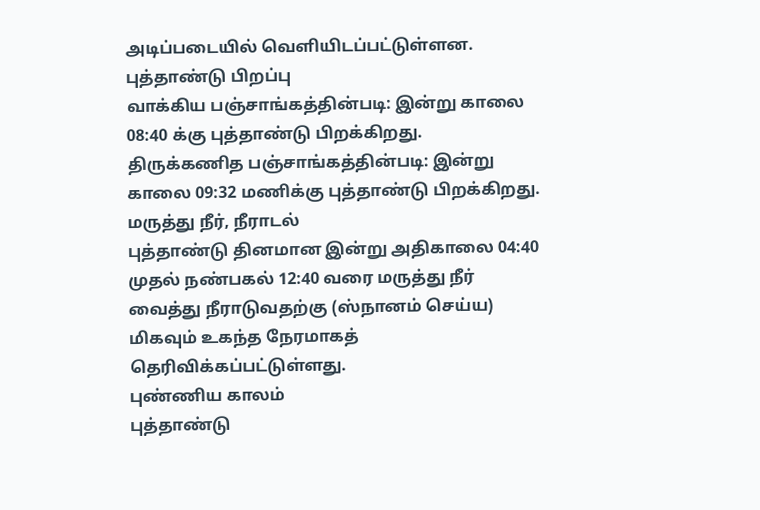அடிப்படையில் வெளியிடப்பட்டுள்ளன.
புத்தாண்டு பிறப்பு
வாக்கிய பஞ்சாங்கத்தின்படி: இன்று காலை 08:40 க்கு புத்தாண்டு பிறக்கிறது.
திருக்கணித பஞ்சாங்கத்தின்படி: இன்று காலை 09:32 மணிக்கு புத்தாண்டு பிறக்கிறது.
மருத்து நீர், நீராடல்
புத்தாண்டு தினமான இன்று அதிகாலை 04:40 முதல் நண்பகல் 12:40 வரை மருத்து நீர் வைத்து நீராடுவதற்கு (ஸ்நானம் செய்ய) மிகவும் உகந்த நேரமாகத் தெரிவிக்கப்பட்டுள்ளது.
புண்ணிய காலம்
புத்தாண்டு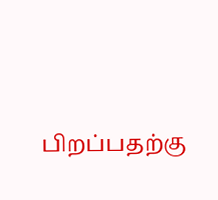பிறப்பதற்கு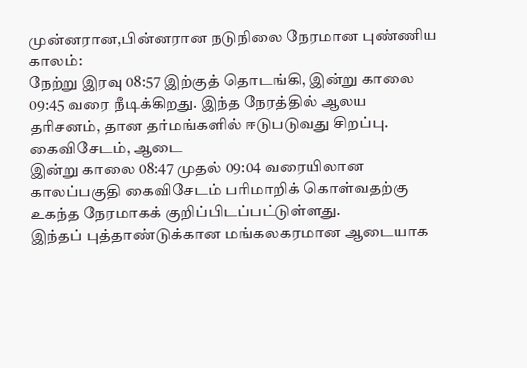முன்னரான,பின்னரான நடுநிலை நேரமான புண்ணிய காலம்:
நேற்று இரவு 08:57 இற்குத் தொடங்கி, இன்று காலை 09:45 வரை நீடிக்கிறது. இந்த நேரத்தில் ஆலய தரிசனம், தான தர்மங்களில் ஈடுபடுவது சிறப்பு.
கைவிசேடம், ஆடை
இன்று காலை 08:47 முதல் 09:04 வரையிலான காலப்பகுதி கைவிசேடம் பரிமாறிக் கொள்வதற்கு உகந்த நேரமாகக் குறிப்பிடப்பட்டுள்ளது.
இந்தப் புத்தாண்டுக்கான மங்கலகரமான ஆடையாக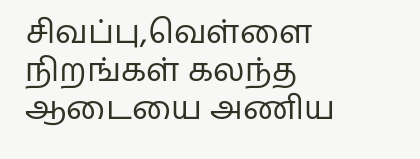சிவப்பு,வெள்ளை நிறங்கள் கலந்த ஆடையை அணிய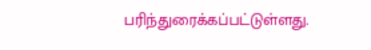பரிந்துரைக்கப்பட்டுள்ளது.